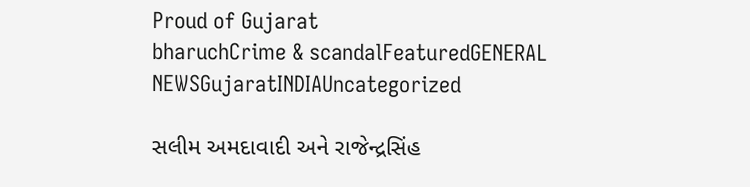Proud of Gujarat
bharuchCrime & scandalFeaturedGENERAL NEWSGujaratINDIAUncategorized

સલીમ અમદાવાદી અને રાજેન્દ્રસિંહ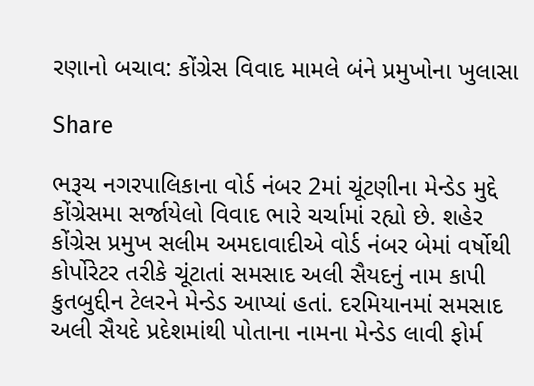રણાનો બચાવ: કોંગ્રેસ વિવાદ મામલે બંને પ્રમુખોના ખુલાસા

Share

ભરૂચ નગરપાલિકાના વોર્ડ નંબર 2માં ચૂંટણીના મેન્ડેડ મુદ્દે કોંગ્રેસમા સર્જાયેલો વિવાદ ભારે ચર્ચામાં રહ્યો છે. શહેર કોંગ્રેસ પ્રમુખ સલીમ અમદાવાદીએ વોર્ડ નંબર બેમાં વર્ષોથી કોર્પોરેટર તરીકે ચૂંટાતાં સમસાદ અલી સૈયદનું નામ કાપી કુતબુદ્દીન ટેલરને મેન્ડેડ આપ્યાં હતાં. દરમિયાનમાં સમસાદ અલી સૈયદે પ્રદેશમાંથી પોતાના નામના મેન્ડેડ લાવી ફોર્મ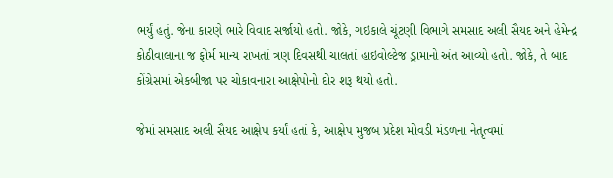ભર્યું હતું. જેના કારણે ભારે વિવાદ સર્જાયો હતો. જોકે, ગઇકાલે ચૂંટણી વિભાગે સમસાદ અલી સૈયદ અને હેમેન્દ્ર કોઠીવાલાના જ ફોર્મ માન્ય રાખતાં ત્રણ દિવસથી ચાલતાં હાઇવોલ્ટેજ ડ્રામાનો અંત આવ્યો હતો. જોકે, તે બાદ કોંગ્રેસમાં એકબીજા પર ચોકાવનારા આક્ષેપોનો દોર શરૂ થયો હતો.

જેમાં સમસાદ અલી સૈયદ આક્ષેપ કર્યાં હતાં કે, આક્ષેપ મુજબ પ્રદેશ મોવડી મંડળના નેતૃત્વમાં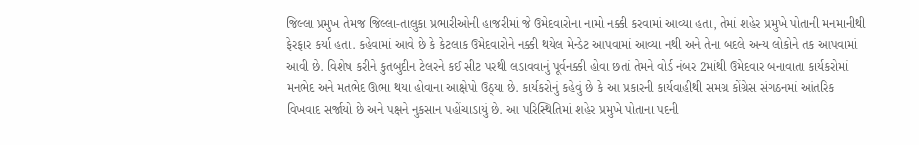જિલ્લા પ્રમુખ તેમજ જિલ્લા-તાલુકા પ્રભારીઓની હાજરીમાં જે ઉમેદવારોના નામો નક્કી કરવામાં આવ્યા હતા, તેમાં શહેર પ્રમુખે પોતાની મનમાનીથી ફેરફાર કર્યા હતા. કહેવામાં આવે છે કે કેટલાક ઉમેદવારોને નક્કી થયેલ મેન્ડેટ આપવામાં આવ્યા નથી અને તેના બદલે અન્ય લોકોને તક આપવામાં આવી છે. વિશેષ કરીને કુતબુદીન ટેલરને કઈ સીટ પરથી લડાવવાનું પૂર્વનક્કી હોવા છતાં તેમને વોર્ડ નંબર 2માંથી ઉમેદવાર બનાવાતા કાર્યકરોમાં મનભેદ અને મતભેદ ઊભા થયા હોવાના આક્ષેપો ઉઠ્યા છે. કાર્યકરોનું કહેવું છે કે આ પ્રકારની કાર્યવાહીથી સમગ્ર કોંગ્રેસ સંગઠનમાં આંતરિક વિખવાદ સર્જાયો છે અને પક્ષને નુકસાન પહોંચાડાયું છે. આ પરિસ્થિતિમાં શહેર પ્રમુખે પોતાના પદની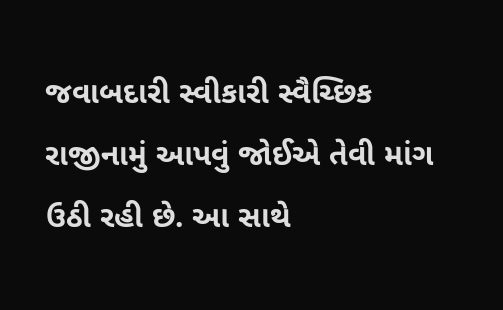જવાબદારી સ્વીકારી સ્વૈચ્છિક રાજીનામું આપવું જોઈએ તેવી માંગ ઉઠી રહી છે. આ સાથે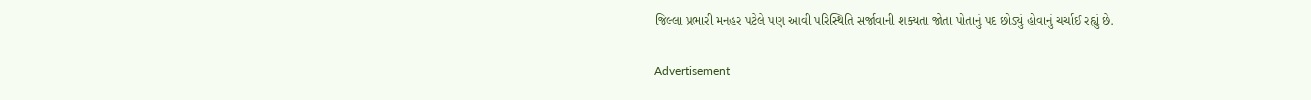જિલ્લા પ્રભારી મનહર પટેલે પણ આવી પરિસ્થિતિ સર્જાવાની શક્યતા જોતા પોતાનું પદ છોડ્યું હોવાનું ચર્ચાઈ રહ્યું છે.

Advertisement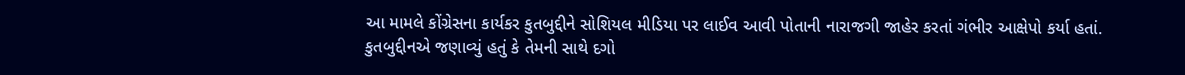આ મામલે કોંગ્રેસના કાર્યકર કુતબુદ્દીને સોશિયલ મીડિયા પર લાઈવ આવી પોતાની નારાજગી જાહેર કરતાં ગંભીર આક્ષેપો કર્યા હતાં. કુતબુદ્દીનએ જણાવ્યું હતું કે તેમની સાથે દગો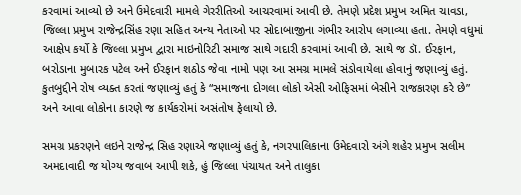કરવામાં આવ્યો છે અને ઉમેદવારી મામલે ગેરરીતિઓ આચરવામાં આવી છે. તેમણે પ્રદેશ પ્રમુખ અમિત ચાવડા, જિલ્લા પ્રમુખ રાજેન્દ્રસિંહ રણા સહિત અન્ય નેતાઓ પર સોદાબાજીના ગંભીર આરોપ લગાવ્યા હતા. તેમણે વધુમાં આક્ષેપ કર્યો કે જિલ્લા પ્રમુખ દ્વારા માઇનોરિટી સમાજ સાથે ગદારી કરવામાં આવી છે. સાથે જ ડૉ. ઈરફાન, બરોડાના મુબારક પટેલ અને ઈરફાન શઠોડ જેવા નામો પણ આ સમગ્ર મામલે સંડોવાયેલા હોવાનું જણાવ્યું હતું. કુતબુદ્દીને રોષ વ્યક્ત કરતાં જણાવ્યું હતું કે “સમાજના દોગલા લોકો એસી ઓફિસમાં બેસીને રાજકારણ કરે છે” અને આવા લોકોના કારણે જ કાર્યકરોમાં અસંતોષ ફેલાયો છે.

સમગ્ર પ્રકરણને લઇને રાજેન્દ્ર સિહ રણાએ જણાવ્યું હતું કે, નગરપાલિકાના ઉમેદવારો અંગે શહેર પ્રમુખ સલીમ અમદાવાદી જ યોગ્ય જવાબ આપી શકે, હું જિલ્લા પંચાયત અને તાલુકા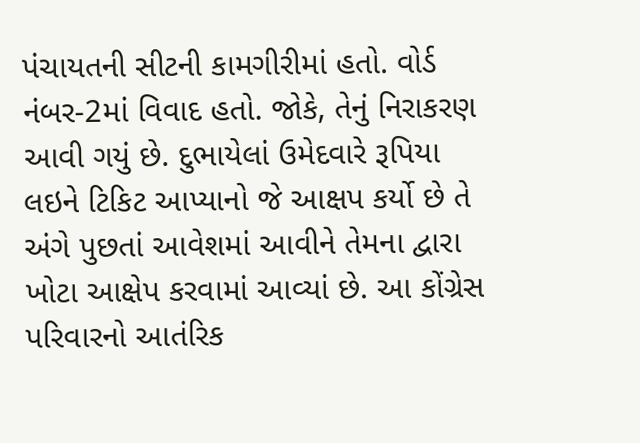પંચાયતની સીટની કામગીરીમાં હતો. વોર્ડ નંબર-2માં વિવાદ હતો. જોકે, તેનું નિરાકરણ આવી ગયું છે. દુભાયેલાં ઉમેદવારે રૂપિયા લઇને ટિકિટ આપ્યાનો જે આક્ષપ કર્યો છે તે અંગે પુછતાં આવેશમાં આવીને તેમના દ્વારા ખોટા આક્ષેપ કરવામાં આવ્યાં છે. આ કોંગ્રેસ પરિવારનો આતંરિક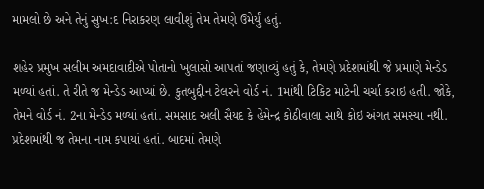મામલો છે અને તેનું સુખ:દ નિરાકરણ લાવીશું તેમ તેમણે ઉમેર્યું હતું.

શહેર પ્રમુખ સલીમ અમદાવાદીએ પોતાનો ખુલાસો આપતાં જણાવ્યું હતું કે, તેમણે પ્રદેશમાંથી જે પ્રમાણે મેન્ડેડ મળ્યાં હતાં. તે રીતે જ મેન્ડેડ આપ્યાં છે. કુતબુદ્દીન ટેલરને વોર્ડ નં. 1માંથી ટિકિટ માટેની ચર્ચા કરાઇ હતી. જોકે, તેમને વોર્ડ નં. 2ના મેન્ડેડ મળ્યાં હતાં. સમસાદ અલી સૈયદ કે હેમેન્દ્ર કોઠીવાલા સાથે કોઇ અંગત સમસ્યા નથી. પ્રદેશમાંથી જ તેમના નામ કપાયાં હતાં. બાદમાં તેમણે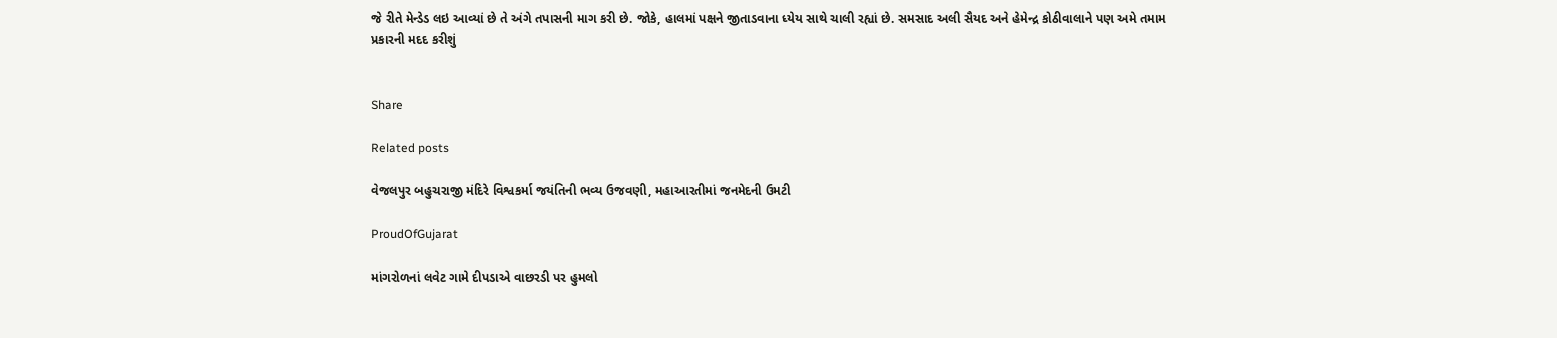જે રીતે મેન્ડેડ લઇ આવ્યાં છે તે અંગે તપાસની માગ કરી છે. જોકે, હાલમાં પક્ષને જીતાડવાના ધ્યેય સાથે ચાલી રહ્યાં છે. સમસાદ અલી સૈયદ અને હેમેન્દ્ર કોઠીવાલાને પણ અમે તમામ પ્રકારની મદદ કરીશું


Share

Related posts

વેજલપુર બહુચરાજી મંદિરે વિશ્વકર્મા જયંતિની ભવ્ય ઉજવણી, મહાઆરતીમાં જનમેદની ઉમટી

ProudOfGujarat

માંગરોળનાં લવેટ ગામે દીપડાએ વાછરડી પર હુમલો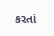કરતાં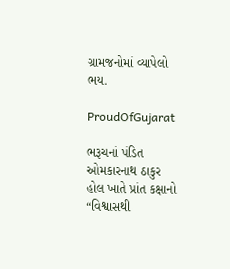ગ્રામજનોમાં વ્યાપેલો ભય.

ProudOfGujarat

ભરૂચનાં પંડિત ઓમકારનાથ ઠાકુર હોલ ખાતે પ્રાંત કક્ષાનો “વિશ્વાસથી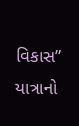વિકાસ” યાત્રાનો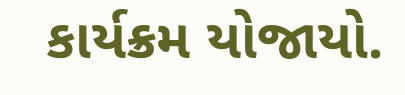કાર્યક્રમ યોજાયો.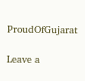ProudOfGujarat

Leave a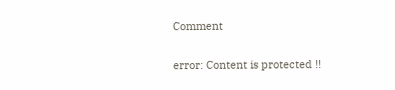Comment

error: Content is protected !!